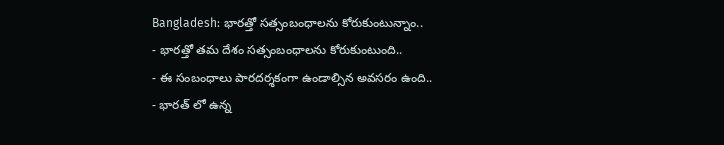Bangladesh: భారత్తో సత్సంబంధాలను కోరుకుంటున్నాం..
- భారత్తో తమ దేశం సత్సంబంధాలను కోరుకుంటుంది..
- ఈ సంబంధాలు పారదర్శకంగా ఉండాల్సిన అవసరం ఉంది..
- భారత్ లో ఉన్న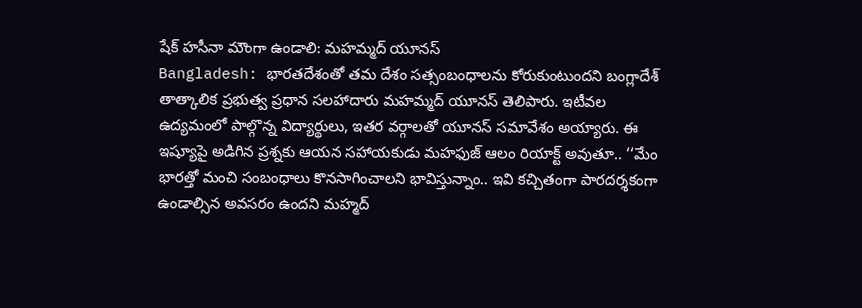షేక్ హసీనా మౌంగా ఉండాలి: మహమ్మద్ యూనస్
Bangladesh: భారతదేశంతో తమ దేశం సత్సంబంధాలను కోరుకుంటుందని బంగ్లాదేశ్ తాత్కాలిక ప్రభుత్వ ప్రధాన సలహాదారు మహమ్మద్ యూనస్ తెలిపారు. ఇటీవల ఉద్యమంలో పాల్గొన్న విద్యార్థులు, ఇతర వర్గాలతో యూనస్ సమావేశం అయ్యారు. ఈ ఇష్యూపై అడిగిన ప్రశ్నకు ఆయన సహాయకుడు మహఫుజ్ ఆలం రియాక్ట్ అవుతూ.. ‘‘మేం భారత్తో మంచి సంబంధాలు కొనసాగించాలని భావిస్తున్నాం.. ఇవి కచ్చితంగా పారదర్శకంగా ఉండాల్సిన అవసరం ఉందని మహ్మద్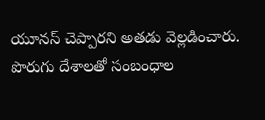యూనస్ చెప్పారని అతడు వెల్లడించారు. పొరుగు దేశాలతో సంబంధాల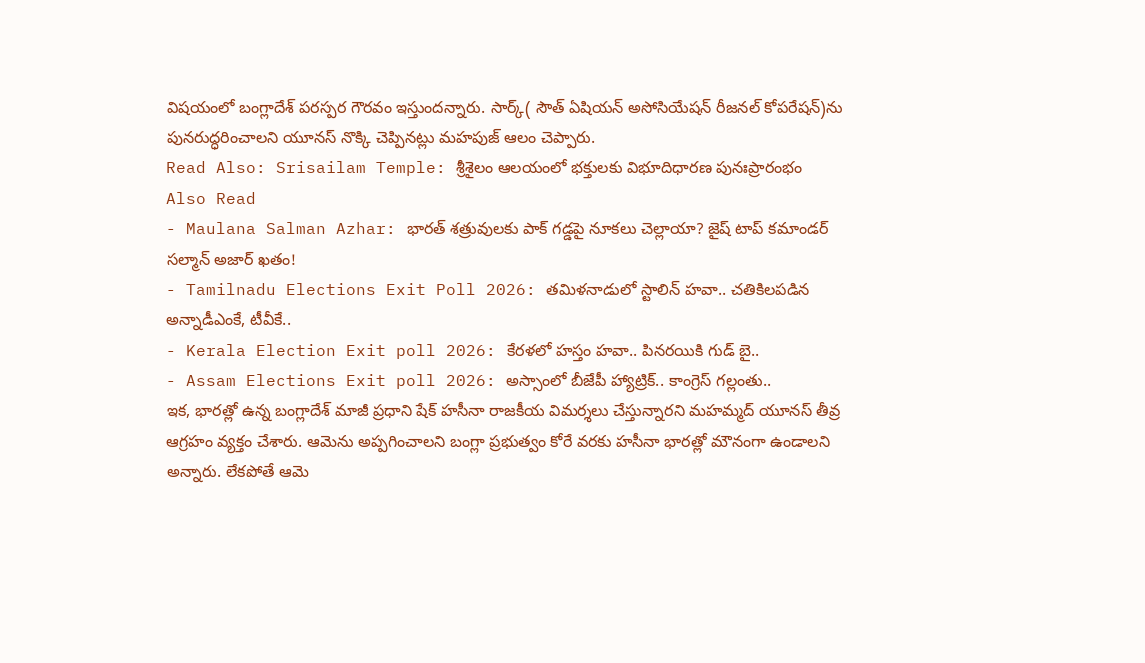విషయంలో బంగ్లాదేశ్ పరస్పర గౌరవం ఇస్తుందన్నారు. సార్క్( సౌత్ ఏషియన్ అసోసియేషన్ రీజనల్ కోపరేషన్)ను పునరుద్ధరించాలని యూనస్ నొక్కి చెప్పినట్లు మహపుజ్ ఆలం చెప్పారు.
Read Also: Srisailam Temple: శ్రీశైలం ఆలయంలో భక్తులకు విభూదిధారణ పునఃప్రారంభం
Also Read
- Maulana Salman Azhar: భారత్ శత్రువులకు పాక్ గడ్డపై నూకలు చెల్లాయా? జైష్ టాప్ కమాండర్ సల్మాన్ అజార్ ఖతం!
- Tamilnadu Elections Exit Poll 2026: తమిళనాడులో స్టాలిన్ హవా.. చతికిలపడిన అన్నాడీఎంకే, టీవీకే..
- Kerala Election Exit poll 2026: కేరళలో హస్తం హవా.. పినరయికి గుడ్ బై..
- Assam Elections Exit poll 2026: అస్సాంలో బీజేపీ హ్యాట్రిక్.. కాంగ్రెస్ గల్లంతు..
ఇక, భారత్లో ఉన్న బంగ్లాదేశ్ మాజీ ప్రధాని షేక్ హసీనా రాజకీయ విమర్శలు చేస్తున్నారని మహమ్మద్ యూనస్ తీవ్ర ఆగ్రహం వ్యక్తం చేశారు. ఆమెను అప్పగించాలని బంగ్లా ప్రభుత్వం కోరే వరకు హసీనా భారత్లో మౌనంగా ఉండాలని అన్నారు. లేకపోతే ఆమె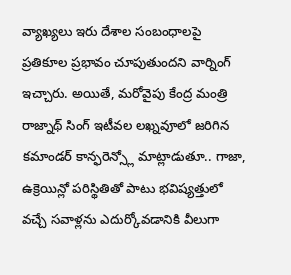వ్యాఖ్యలు ఇరు దేశాల సంబంధాలపై ప్రతికూల ప్రభావం చూపుతుందని వార్నింగ్ ఇచ్చారు. అయితే, మరోవైపు కేంద్ర మంత్రి రాజ్నాథ్ సింగ్ ఇటీవల లఖ్నవూలో జరిగిన కమాండర్ కాన్ఫరెన్స్లో మాట్లాడుతూ.. గాజా, ఉక్రెయిన్లో పరిస్థితితో పాటు భవిష్యత్తులో వచ్చే సవాళ్లను ఎదుర్కోవడానికి వీలుగా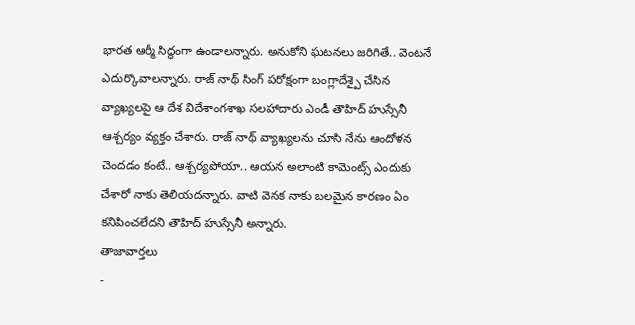భారత ఆర్మీ సిద్ధంగా ఉండాలన్నారు. అనుకోని ఘటనలు జరిగితే.. వెంటనే ఎదుర్కొవాలన్నారు. రాజ్ నాథ్ సింగ్ పరోక్షంగా బంగ్లాదేశ్పై చేసిన వ్యాఖ్యలపై ఆ దేశ విదేశాంగశాఖ సలహాదారు ఎండీ తౌహిద్ హుస్సేనీ ఆశ్చర్యం వ్యక్తం చేశారు. రాజ్ నాథ్ వ్యాఖ్యలను చూసి నేను ఆందోళన చెందడం కంటే.. ఆశ్చర్యపోయా.. ఆయన అలాంటి కామెంట్స్ ఎందుకు చేశారో నాకు తెలియదన్నారు. వాటి వెనక నాకు బలమైన కారణం ఏం కనిపించలేదని తౌహిద్ హుస్సేనీ అన్నారు.
తాజావార్తలు
-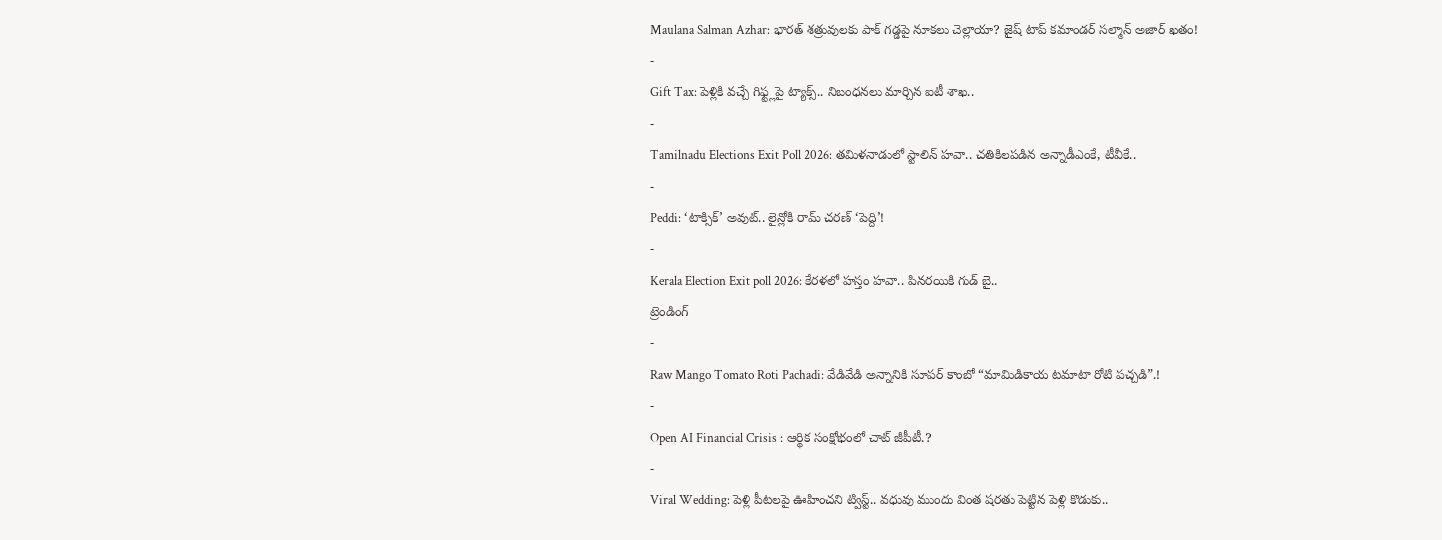Maulana Salman Azhar: భారత్ శత్రువులకు పాక్ గడ్డపై నూకలు చెల్లాయా? జైష్ టాప్ కమాండర్ సల్మాన్ అజార్ ఖతం!
-
Gift Tax: పెళ్లికి వచ్చే గిఫ్ట్లపై ట్యాక్స్.. నిబంధనలు మార్చిన ఐటీ శాఖ..
-
Tamilnadu Elections Exit Poll 2026: తమిళనాడులో స్టాలిన్ హవా.. చతికిలపడిన అన్నాడీఎంకే, టీవీకే..
-
Peddi: ‘టాక్సిక్’ అవుట్.. లైన్లోకి రామ్ చరణ్ ‘పెద్ది’!
-
Kerala Election Exit poll 2026: కేరళలో హస్తం హవా.. పినరయికి గుడ్ బై..
ట్రెండింగ్
-
Raw Mango Tomato Roti Pachadi: వేడివేడి అన్నానికి సూపర్ కాంబో “మామిడికాయ టమాటా రోటి పచ్చడి”.!
-
Open AI Financial Crisis : ఆర్థిక సంక్షోభంలో చాట్ జీపీటీ.?
-
Viral Wedding: పెళ్లి పీటలపై ఊహించని ట్విస్ట్.. వధువు ముందు వింత షరతు పెట్టిన పెళ్లి కొడుకు..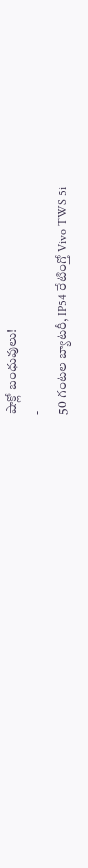షాక్లో బంధువులు!
-
50 గంటల బ్యాటరీ, IP54 రేటింగ్తో Vivo TWS 5i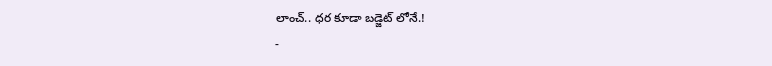లాంచ్.. ధర కూడా బడ్జెట్ లోనే.!
-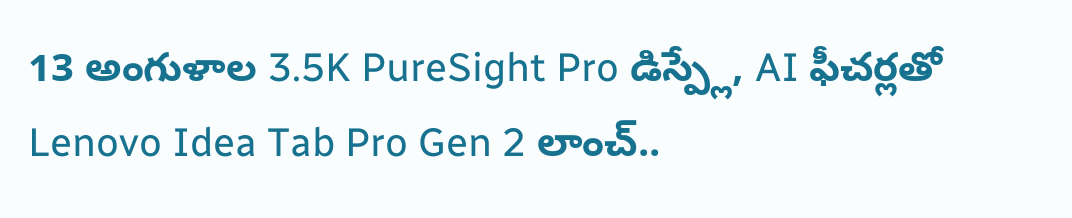13 అంగుళాల 3.5K PureSight Pro డిస్ప్లే, AI ఫీచర్లతో Lenovo Idea Tab Pro Gen 2 లాంచ్..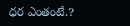ధర ఎంతంటే.?